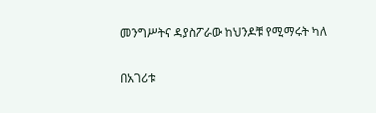መንግሥትና ዳያስፖራው ከህንዶቹ የሚማሩት ካለ

በአገሪቱ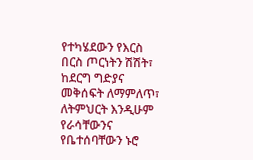የተካሄደውን የእርስ በርስ ጦርነትን ሽሽት፣ ከደርግ ግድያና መቅሰፍት ለማምለጥ፣ ለትምህርት እንዲሁም የራሳቸውንና የቤተሰባቸውን ኑሮ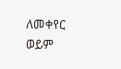ለመቀየር ወይም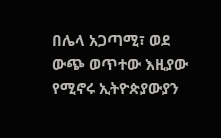በሌላ አጋጣሚ፣ ወደ ውጭ ወጥተው እዚያው የሚኖሩ ኢትዮጵያውያን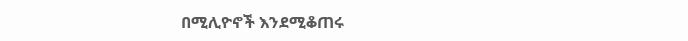በሚሊዮኖች እንደሚቆጠሩ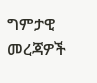ግምታዊ መረጃዎች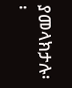ያመላክታሉ፡፡